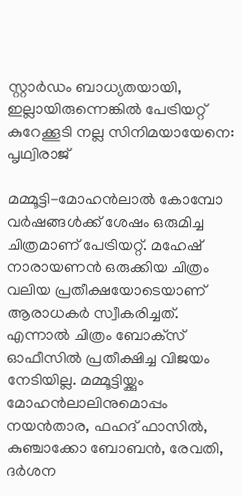സ്റ്റാര്‍ഡം ബാധ്യതയായി, ഇല്ലായിരുന്നെങ്കില്‍ പേട്രിയറ്റ് കുറേക്കൂടി നല്ല സിനിമയായേനെ: പൃഥ്വിരാജ്

മമ്മൂട്ടി-മോഹന്‍ലാല്‍ കോമ്പോ വര്‍ഷങ്ങള്‍ക്ക് ശേഷം ഒരുമിച്ച ചിത്രമാണ് പേട്രിയറ്റ്. മഹേഷ് നാരായണന്‍ ഒരുക്കിയ ചിത്രം വലിയ പ്രതീക്ഷയോടെയാണ് ആരാധകര്‍ സ്വീകരിച്ചത്. എന്നാല്‍ ചിത്രം ബോക്‌സ് ഓഫീസില്‍ പ്രതീക്ഷിച്ച വിജയം നേടിയില്ല. മമ്മൂട്ടിയ്ക്കും മോഹന്‍ലാലിനുമൊപ്പം നയന്‍താര, ഫഹദ് ഫാസില്‍, കുഞ്ചാക്കോ ബോബന്‍, രേവതി, ദര്‍ശന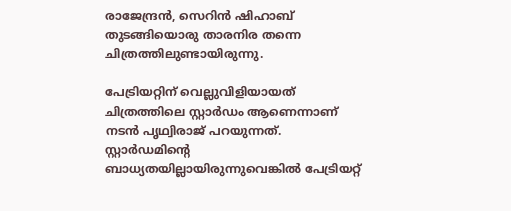രാജേന്ദ്രന്‍, സെറിന്‍ ഷിഹാബ് തുടങ്ങിയൊരു താരനിര തന്നെ ചിത്രത്തിലുണ്ടായിരുന്നു.

പേട്രിയറ്റിന് വെല്ലുവിളിയായത് ചിത്രത്തിലെ സ്റ്റാര്‍ഡം ആണെന്നാണ് നടന്‍ പൃഥ്വിരാജ് പറയുന്നത്. സ്റ്റാര്‍ഡമിന്റെ ബാധ്യതയില്ലായിരുന്നുവെങ്കില്‍ പേട്രിയറ്റ്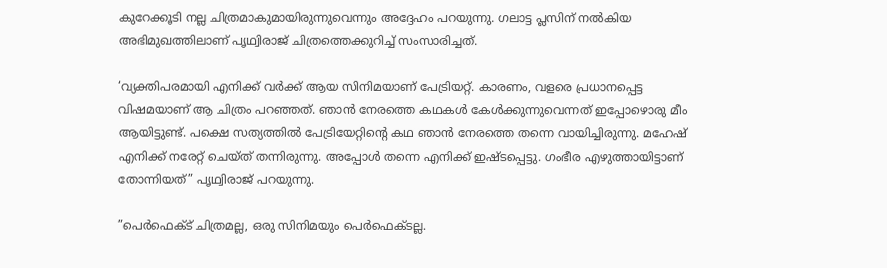കുറേക്കൂടി നല്ല ചിത്രമാകുമായിരുന്നുവെന്നും അദ്ദേഹം പറയുന്നു. ഗലാട്ട പ്ലസിന് നല്‍കിയ അഭിമുഖത്തിലാണ് പൃഥ്വിരാജ് ചിത്രത്തെക്കുറിച്ച് സംസാരിച്ചത്.

‘വ്യക്തിപരമായി എനിക്ക് വര്‍ക്ക് ആയ സിനിമയാണ് പേട്രിയറ്റ്. കാരണം, വളരെ പ്രധാനപ്പെട്ട വിഷമയാണ് ആ ചിത്രം പറഞ്ഞത്. ഞാന്‍ നേരത്തെ കഥകള്‍ കേള്‍ക്കുന്നുവെന്നത് ഇപ്പോഴൊരു മീം ആയിട്ടുണ്ട്. പക്ഷെ സത്യത്തില്‍ പേട്രിയേറ്റിന്റെ കഥ ഞാന്‍ നേരത്തെ തന്നെ വായിച്ചിരുന്നു. മഹേഷ് എനിക്ക് നരേറ്റ് ചെയ്ത് തന്നിരുന്നു. അപ്പോള്‍ തന്നെ എനിക്ക് ഇഷ്ടപ്പെട്ടു. ഗംഭീര എഴുത്തായിട്ടാണ് തോന്നിയത്” പൃഥ്വിരാജ് പറയുന്നു.

”പെര്‍ഫെക്ട് ചിത്രമല്ല, ഒരു സിനിമയും പെര്‍ഫെക്ടല്ല.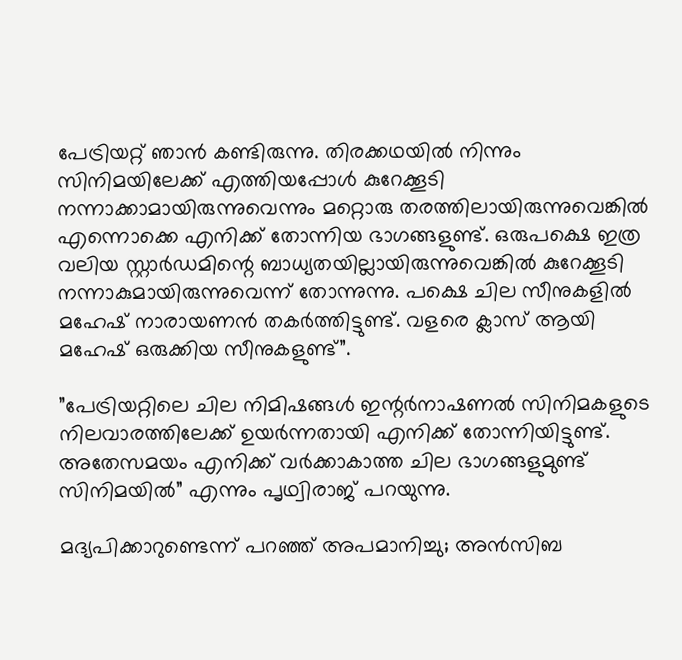പേട്രിയറ്റ് ഞാന്‍ കണ്ടിരുന്നു. തിരക്കഥയില്‍ നിന്നും സിനിമയിലേക്ക് എത്തിയപ്പോള്‍ കുറേക്കൂടി നന്നാക്കാമായിരുന്നുവെന്നും മറ്റൊരു തരത്തിലായിരുന്നുവെങ്കില്‍ എന്നൊക്കെ എനിക്ക് തോന്നിയ ഭാഗങ്ങളുണ്ട്. ഒരുപക്ഷെ ഇത്ര വലിയ സ്റ്റാര്‍ഡമിന്റെ ബാധ്യതയില്ലായിരുന്നുവെങ്കില്‍ കുറേക്കൂടി നന്നാകുമായിരുന്നുവെന്ന് തോന്നുന്നു. പക്ഷെ ചില സീനുകളില്‍ മഹേഷ് നാരായണന്‍ തകര്‍ത്തിട്ടുണ്ട്. വളരെ ക്ലാസ് ആയി മഹേഷ് ഒരുക്കിയ സീനുകളുണ്ട്”.

”പേട്രിയറ്റിലെ ചില നിമിഷങ്ങള്‍ ഇന്റര്‍നാഷണല്‍ സിനിമകളുടെ നിലവാരത്തിലേക്ക് ഉയര്‍ന്നതായി എനിക്ക് തോന്നിയിട്ടുണ്ട്. അതേസമയം എനിക്ക് വര്‍ക്കാകാത്ത ചില ഭാഗങ്ങളുമുണ്ട് സിനിമയില്‍” എന്നും പൃഥ്വിരാജ് പറയുന്നു.

മദ്യപിക്കാറുണ്ടെന്ന് പറഞ്ഞ് അപമാനിച്ചു; അന്‍സിബ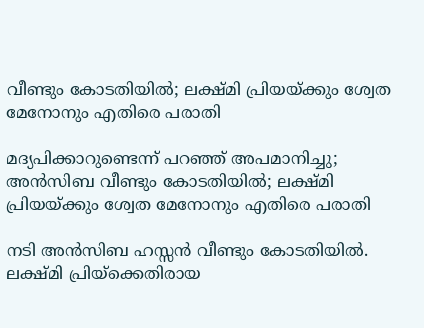വീണ്ടും കോടതിയില്‍; ലക്ഷ്മി പ്രിയയ്ക്കും ശ്വേത മേനോനും എതിരെ പരാതി

മദ്യപിക്കാറുണ്ടെന്ന് പറഞ്ഞ് അപമാനിച്ചു; അന്‍സിബ വീണ്ടും കോടതിയില്‍; ലക്ഷ്മി പ്രിയയ്ക്കും ശ്വേത മേനോനും എതിരെ പരാതി

നടി അന്‍സിബ ഹസ്സന്‍ വീണ്ടും കോടതിയില്‍. ലക്ഷ്മി പ്രിയ്‌ക്കെതിരായ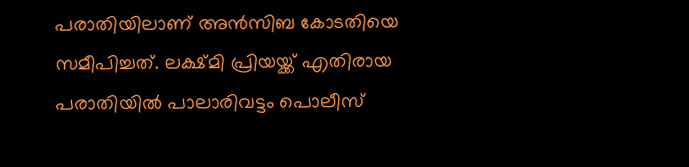പരാതിയിലാണ് അന്‍സിബ കോടതിയെ സമീപിച്ചത്. ലക്ഷ്മി പ്രിയയ്ക്ക് എതിരായ പരാതിയില്‍ പാലാരിവട്ടം പൊലീസ്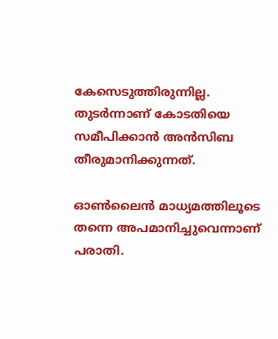കേസെടുത്തിരുന്നില്ല. തുടര്‍ന്നാണ് കോടതിയെ സമീപിക്കാന്‍ അന്‍സിബ തീരുമാനിക്കുന്നത്.

ഓണ്‍ലൈന്‍ മാധ്യമത്തിലൂടെ തന്നെ അപമാനിച്ചുവെന്നാണ് പരാതി.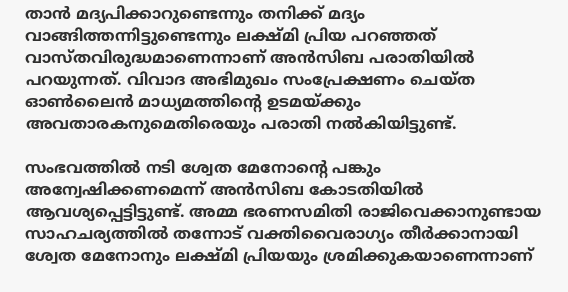താന്‍ മദ്യപിക്കാറുണ്ടെന്നും തനിക്ക് മദ്യം വാങ്ങിത്തന്നിട്ടുണ്ടെന്നും ലക്ഷ്മി പ്രിയ പറഞ്ഞത് വാസ്തവിരുദ്ധമാണെന്നാണ് അന്‍സിബ പരാതിയില്‍ പറയുന്നത്. വിവാദ അഭിമുഖം സംപ്രേക്ഷണം ചെയ്ത ഓണ്‍ലൈന്‍ മാധ്യമത്തിന്റെ ഉടമയ്ക്കും അവതാരകനുമെതിരെയും പരാതി നല്‍കിയിട്ടുണ്ട്.

സംഭവത്തില്‍ നടി ശ്വേത മേനോന്റെ പങ്കും അന്വേഷിക്കണമെന്ന് അന്‍സിബ കോടതിയില്‍ ആവശ്യപ്പെട്ടിട്ടുണ്ട്. അമ്മ ഭരണസമിതി രാജിവെക്കാനുണ്ടായ സാഹചര്യത്തില്‍ തന്നോട് വക്തിവൈരാഗ്യം തീര്‍ക്കാനായി ശ്വേത മേനോനും ലക്ഷ്മി പ്രിയയും ശ്രമിക്കുകയാണെന്നാണ്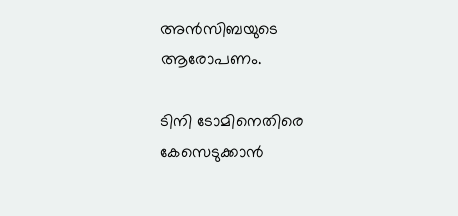അന്‍സിബയുടെ ആരോപണം.

ടിനി ടോമിനെതിരെ കേസെടുക്കാന്‍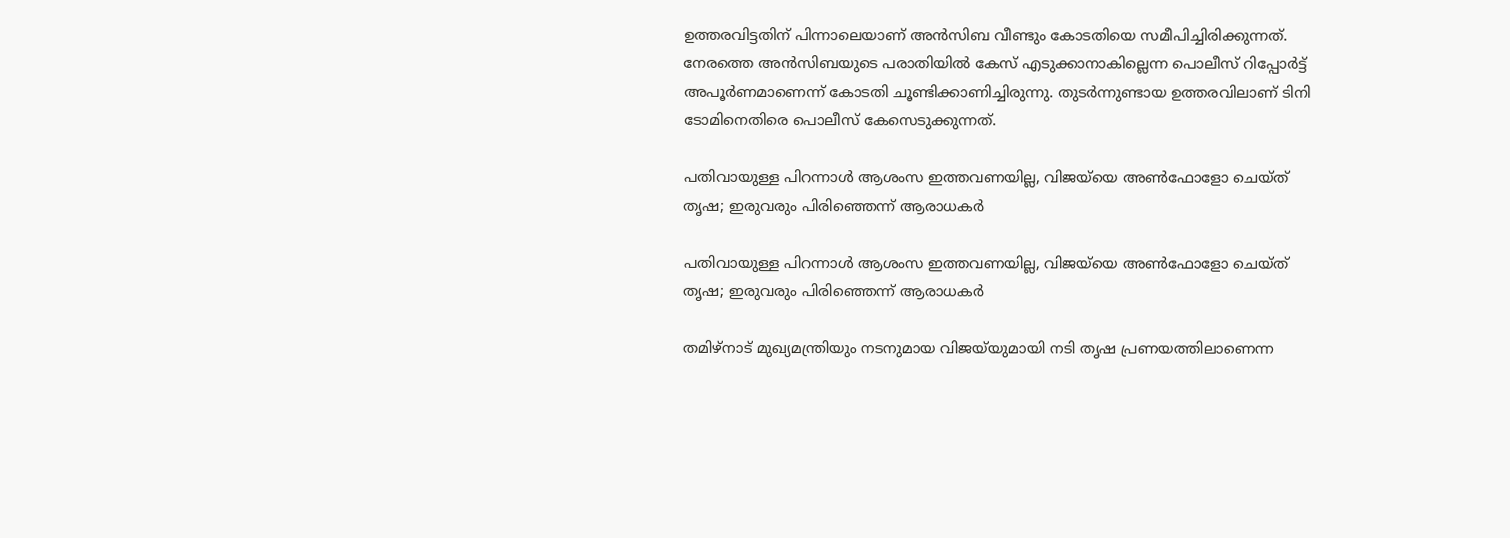ഉത്തരവിട്ടതിന് പിന്നാലെയാണ് അന്‍സിബ വീണ്ടും കോടതിയെ സമീപിച്ചിരിക്കുന്നത്. നേരത്തെ അന്‍സിബയുടെ പരാതിയില്‍ കേസ് എടുക്കാനാകില്ലെന്ന പൊലീസ് റിപ്പോര്‍ട്ട് അപൂര്‍ണമാണെന്ന് കോടതി ചൂണ്ടിക്കാണിച്ചിരുന്നു. തുടര്‍ന്നുണ്ടായ ഉത്തരവിലാണ് ടിനി ടോമിനെതിരെ പൊലീസ് കേസെടുക്കുന്നത്.

പതിവായുള്ള പിറന്നാൾ ആശംസ ഇത്തവണയില്ല, വിജയ്‌യെ അൺഫോളോ ചെയ്ത് തൃഷ; ഇരുവരും പിരിഞ്ഞെന്ന് ആരാധകർ

പതിവായുള്ള പിറന്നാൾ ആശംസ ഇത്തവണയില്ല, വിജയ്‌യെ അൺഫോളോ ചെയ്ത് തൃഷ; ഇരുവരും പിരിഞ്ഞെന്ന് ആരാധകർ

തമിഴ്നാട് മുഖ്യമന്ത്രിയും നടനുമായ വിജയ്‌യുമായി നടി തൃഷ പ്രണയത്തിലാണെന്ന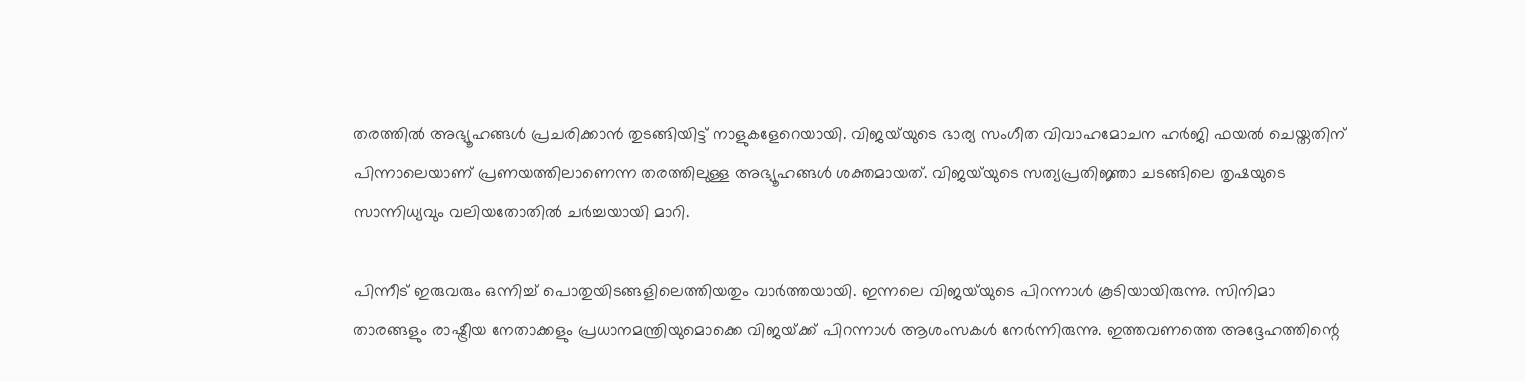തരത്തിൽ അഭ്യൂഹങ്ങൾ പ്രചരിക്കാൻ തുടങ്ങിയിട്ട് നാളുകളേറെയായി. വിജയ്‌യുടെ ഭാര്യ സംഗീത വിവാഹമോചന ഹർജി ഫയൽ ചെയ്തതിന് പിന്നാലെയാണ് പ്രണയത്തിലാണെന്ന തരത്തിലുള്ള അഭ്യൂഹങ്ങൾ ശക്തമായത്. വിജയ്‌യുടെ സത്യപ്രതിജ്ഞാ ചടങ്ങിലെ തൃഷയുടെ സാന്നിധ്യവും വലിയതോതിൽ ചർച്ചയായി മാറി.

പിന്നീട് ഇരുവരും ഒന്നിച്ച് പൊതുയിടങ്ങളിലെത്തിയതും വാർത്തയായി. ഇന്നലെ വിജയ്‌‌യുടെ പിറന്നാൾ കൂടിയായിരുന്നു. സിനിമാ താരങ്ങളും രാഷ്ട്രീയ നേതാക്കളും പ്രധാനമന്ത്രിയുമൊക്കെ വിജയ്‌ക്ക് പിറന്നാൾ ആശംസകൾ‌ നേർന്നിരുന്നു. ഇത്തവണത്തെ അദ്ദേഹത്തിന്റെ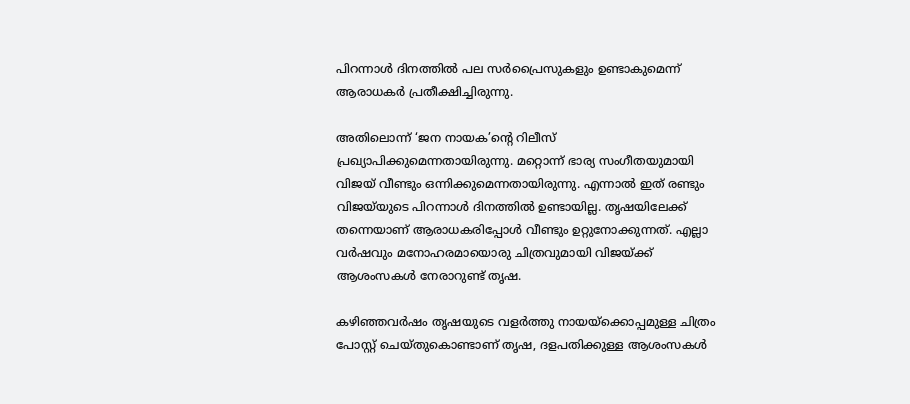പിറന്നാൾ ദിനത്തിൽ പല സർപ്രൈസുകളും ഉണ്ടാകുമെന്ന് ആരാധകർ പ്രതീക്ഷിച്ചിരുന്നു.

അതിലൊന്ന് ‘ജന നായക’ന്റെ റിലീസ് പ്രഖ്യാപിക്കുമെന്നതായിരുന്നു. മറ്റൊന്ന് ഭാര്യ സംഗീതയുമായി വിജയ് വീണ്ടും ഒന്നിക്കുമെന്നതായിരുന്നു. എന്നാൽ ഇത് രണ്ടും വിജയ്‌യുടെ പിറന്നാൾ ദിനത്തിൽ ഉണ്ടായില്ല. തൃഷയിലേക്ക് തന്നെയാണ് ആരാധകരിപ്പോൾ വീണ്ടും ഉറ്റുനോക്കുന്നത്. എല്ലാ വർഷവും മനോഹരമായൊരു ചിത്രവുമായി വിജയ്ക്ക് ആശംസകൾ നേരാറുണ്ട് തൃഷ.

കഴിഞ്ഞവർഷം തൃഷയുടെ വളർത്തു നായയ്‌ക്കൊപ്പമുള്ള ചിത്രം പോസ്റ്റ് ചെയ്തുകൊണ്ടാണ് തൃഷ, ദളപതിക്കുള്ള ആശംസകൾ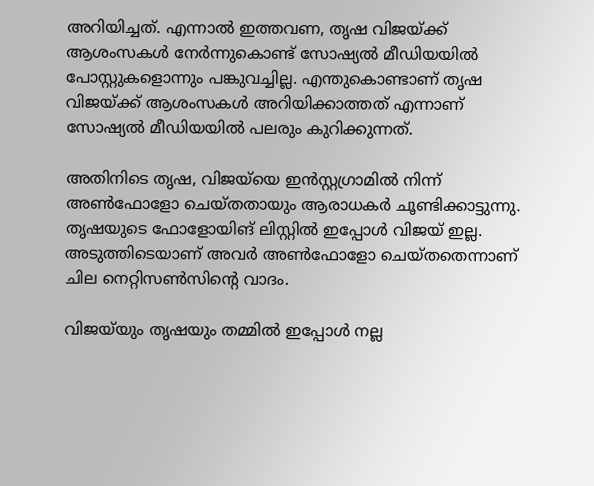അറിയിച്ചത്. എന്നാൽ ഇത്തവണ, തൃഷ വിജയ്ക്ക് ആശംസകൾ നേർന്നുകൊണ്ട് സോഷ്യൽ മീഡിയയിൽ പോസ്റ്റുകളൊന്നും പങ്കുവച്ചില്ല. എന്തുകൊണ്ടാണ് തൃഷ വിജയ്ക്ക് ആശംസകൾ അറിയിക്കാത്തത് എന്നാണ് സോഷ്യൽ മീഡിയയിൽ പലരും കുറിക്കുന്നത്.

അതിനിടെ തൃഷ, വിജയ്‌യെ ഇൻസ്റ്റഗ്രാമിൽ നിന്ന് അൺഫോളോ ചെയ്തതായും ആരാധകർ ചൂണ്ടിക്കാട്ടുന്നു. തൃഷയുടെ ഫോളോയിങ് ലിസ്റ്റിൽ ഇപ്പോൾ വിജയ് ഇല്ല. അടുത്തിടെയാണ് അവർ അൺഫോളോ ചെയ്തതെന്നാണ് ചില നെറ്റിസൺസിന്റെ വാദം.

വിജയ്‌യും തൃഷയും തമ്മിൽ ഇപ്പോൾ നല്ല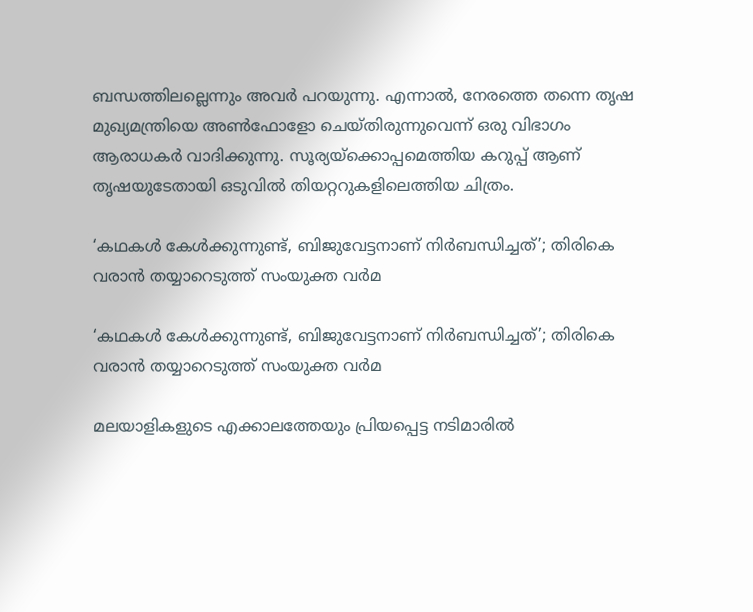ബന്ധത്തിലല്ലെന്നും അവർ പറയുന്നു. എന്നാൽ, നേരത്തെ തന്നെ തൃഷ മുഖ്യമന്ത്രിയെ അൺഫോളോ ചെയ്തിരുന്നുവെന്ന് ഒരു വിഭാഗം ആരാധകർ വാദിക്കുന്നു. സൂര്യയ്ക്കൊപ്പമെത്തിയ കറുപ്പ് ആണ് തൃഷയുടേതായി ഒടുവിൽ തിയറ്ററുകളിലെത്തിയ ചിത്രം.

‘കഥകള്‍ കേള്‍ക്കുന്നുണ്ട്, ബിജുവേട്ടനാണ് നിര്‍ബന്ധിച്ചത്’; തിരികെ വരാന്‍ തയ്യാറെടുത്ത് സംയുക്ത വര്‍മ

‘കഥകള്‍ കേള്‍ക്കുന്നുണ്ട്, ബിജുവേട്ടനാണ് നിര്‍ബന്ധിച്ചത്’; തിരികെ വരാന്‍ തയ്യാറെടുത്ത് സംയുക്ത വര്‍മ

മലയാളികളുടെ എക്കാലത്തേയും പ്രിയപ്പെട്ട നടിമാരില്‍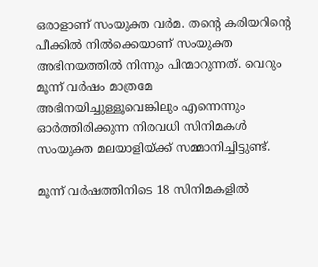ഒരാളാണ് സംയുക്ത വര്‍മ. തന്റെ കരിയറിന്റെ പീക്കില്‍ നില്‍ക്കെയാണ് സംയുക്ത അഭിനയത്തില്‍ നിന്നും പിന്മാറുന്നത്. വെറും മൂന്ന് വര്‍ഷം മാത്രമേ അഭിനയിച്ചുള്ളൂവെങ്കിലും എന്നെന്നും ഓര്‍ത്തിരിക്കുന്ന നിരവധി സിനിമകള്‍ സംയുക്ത മലയാളിയ്ക്ക് സമ്മാനിച്ചിട്ടുണ്ട്.

മൂന്ന് വര്‍ഷത്തിനിടെ 18 സിനിമകളില്‍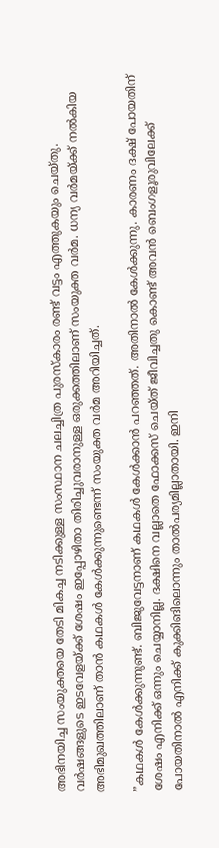അഭിനയിച്ച സംയുക്തയെ തേടി മികച്ച നടിക്കുള്ള സംസ്ഥാന ചലച്ചിത്ര പുരസ്‌കാരം രണ്ട് വട്ടം എത്തുകയും ചെയ്തു. വര്‍ഷങ്ങളുടെ ഇടവേളയ്ക്ക് ശേഷം ഇപ്പോഴിതാ തിരിച്ചുവരാനുള്ള ഒരുക്കത്തിലാണ് സംയുക്ത വര്‍മ. ധന്യ വര്‍മയ്ക്ക് നല്‍കിയ അഭിമുഖത്തിലാണ് താന്‍ കഥകള്‍ കേള്‍ക്കുന്നുണ്ടെന്ന് സംയുക്ത വര്‍മ അറിയിച്ചത്.

”കഥകള്‍ കേള്‍ക്കുന്നുണ്ട്. ബിജുവേട്ടനാണ് കഥകള്‍ കേള്‍ക്കാന്‍ പറഞ്ഞത്. അതിനാല്‍ കേള്‍ക്കുന്നു. കാരണം ദക്ഷ് പോയതിന് ശേഷം എനിക്ക് ഒന്നും ചെയ്യാനില്ല. ദക്ഷിനെ വല്ലാതെ ഫോക്കസ് ചെയ്ത് ജീവിച്ചതു കൊണ്ട് അവന്‍ ബെംഗളൂരുവിലേക്ക് പോയതിനാല്‍ എനിക്ക് കുക്കിങിലൊന്നും താല്‍പര്യമില്ലാതായി. ഇനി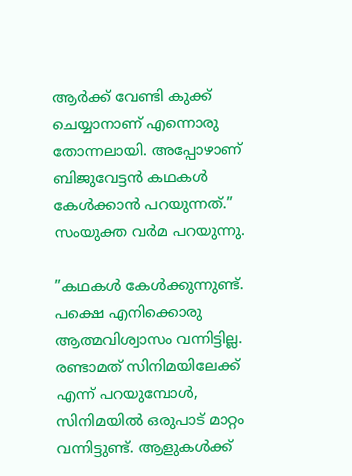ആര്‍ക്ക് വേണ്ടി കുക്ക് ചെയ്യാനാണ് എന്നൊരു തോന്നലായി. അപ്പോഴാണ് ബിജുവേട്ടന്‍ കഥകള്‍ കേള്‍ക്കാന്‍ പറയുന്നത്.” സംയുക്ത വര്‍മ പറയുന്നു.

”കഥകള്‍ കേള്‍ക്കുന്നുണ്ട്. പക്ഷെ എനിക്കൊരു ആത്മവിശ്വാസം വന്നിട്ടില്ല. രണ്ടാമത് സിനിമയിലേക്ക് എന്ന് പറയുമ്പോള്‍, സിനിമയില്‍ ഒരുപാട് മാറ്റം വന്നിട്ടുണ്ട്. ആളുകള്‍ക്ക്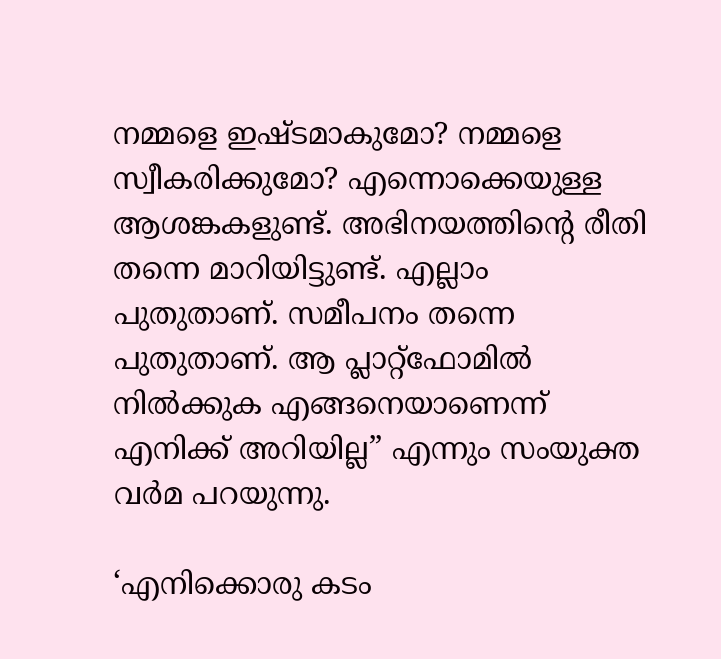നമ്മളെ ഇഷ്ടമാകുമോ? നമ്മളെ സ്വീകരിക്കുമോ? എന്നൊക്കെയുള്ള ആശങ്കകളുണ്ട്. അഭിനയത്തിന്റെ രീതി തന്നെ മാറിയിട്ടുണ്ട്. എല്ലാം പുതുതാണ്. സമീപനം തന്നെ പുതുതാണ്. ആ പ്ലാറ്റ്‌ഫോമില്‍ നില്‍ക്കുക എങ്ങനെയാണെന്ന് എനിക്ക് അറിയില്ല” എന്നും സംയുക്ത വര്‍മ പറയുന്നു.

‘എനിക്കൊരു കടം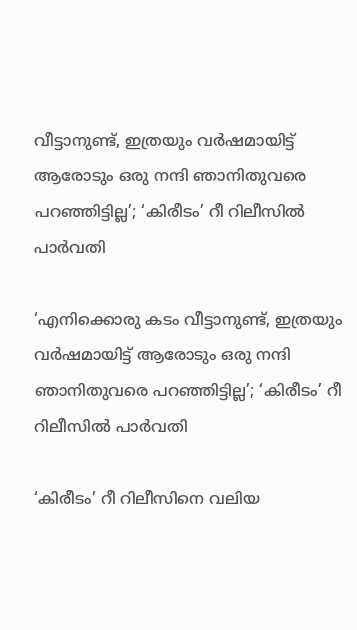വീട്ടാനുണ്ട്, ഇത്രയും വർഷമായിട്ട് ആരോടും ഒരു നന്ദി ഞാനിതുവരെ പറഞ്ഞിട്ടില്ല’; ‘കിരീടം’ റീ റിലീസിൽ പാർവതി

‘എനിക്കൊരു കടം വീട്ടാനുണ്ട്, ഇത്രയും വർഷമായിട്ട് ആരോടും ഒരു നന്ദി ഞാനിതുവരെ പറഞ്ഞിട്ടില്ല’; ‘കിരീടം’ റീ റിലീസിൽ പാർവതി

‘കിരീടം’ റീ റിലീസിനെ വലിയ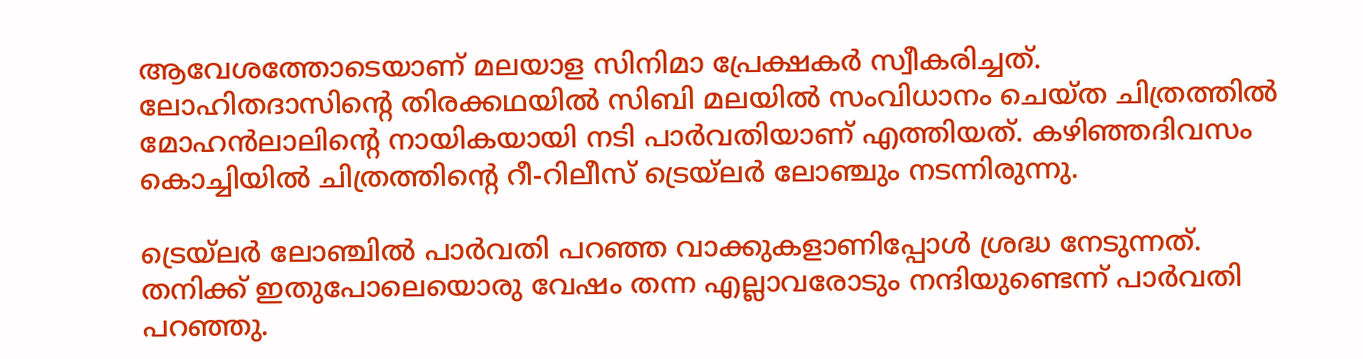ആവേശത്തോടെയാണ് മലയാള സിനിമാ പ്രേക്ഷകർ സ്വീകരിച്ചത്. ലോഹിതദാസിന്റെ തിരക്കഥയിൽ സിബി മലയിൽ സംവിധാനം ചെയ്ത ചിത്രത്തിൽ മോഹൻലാലിന്റെ നായികയായി നടി പാർവതിയാണ് എത്തിയത്. കഴിഞ്ഞദിവസം കൊച്ചിയിൽ ചിത്രത്തിന്റെ റീ-റിലീസ് ട്രെയ്‌ലർ ലോഞ്ചും നടന്നിരുന്നു.

ട്രെയ്‌ലർ ലോ‍ഞ്ചിൽ പാർവതി പറഞ്ഞ വാക്കുകളാണിപ്പോൾ ശ്രദ്ധ നേടുന്നത്. തനിക്ക് ഇതുപോലെയൊരു വേഷം തന്ന എല്ലാവരോടും നന്ദിയുണ്ടെന്ന് പാർവതി പറഞ്ഞു.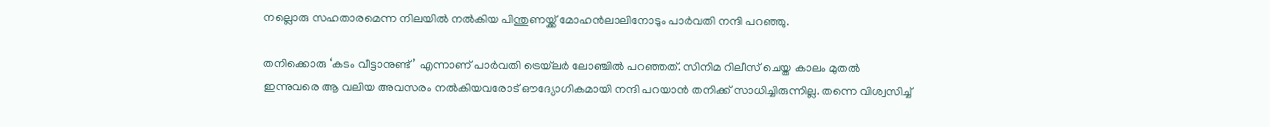നല്ലൊരു സഹതാരമെന്ന നിലയിൽ നൽകിയ പിന്തുണയ്ക്ക് മോഹൻലാലിനോടും പാർവതി നന്ദി പറഞ്ഞു.

തനിക്കൊരു ‘കടം വീട്ടാനുണ്ട്’ എന്നാണ് പാർവതി ട്രെയ്‌ലർ ലോഞ്ചിൽ പറഞ്ഞത്. സിനിമ റിലീസ് ചെയ്ത കാലം മുതൽ ഇന്നുവരെ ആ വലിയ അവസരം നൽകിയവരോട് ഔദ്യോഗികമായി നന്ദി പറയാൻ തനിക്ക് സാധിച്ചിരുന്നില്ല. തന്നെ വിശ്വസിച്ച്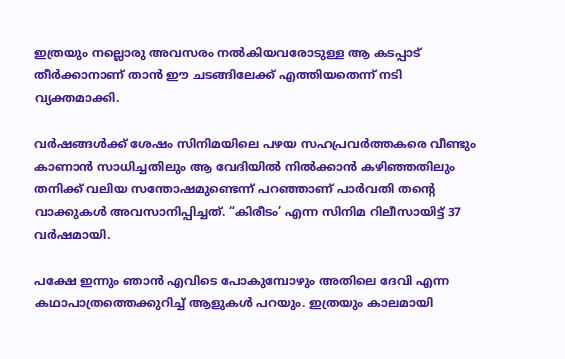ഇത്രയും നല്ലൊരു അവസരം നൽകിയവരോടുള്ള ആ കടപ്പാട് തീർക്കാനാണ് താൻ ഈ ചടങ്ങിലേക്ക് എത്തിയതെന്ന് നടി വ്യക്തമാക്കി.

വർഷങ്ങൾക്ക് ശേഷം സിനിമയിലെ പഴയ സഹപ്രവർത്തകരെ വീണ്ടും കാണാൻ സാധിച്ചതിലും ആ വേദിയിൽ നിൽക്കാൻ കഴിഞ്ഞതിലും തനിക്ക് വലിയ സന്തോഷമുണ്ടെന്ന് പറഞ്ഞാണ് പാർവതി തന്റെ വാക്കുകൾ അവസാനിപ്പിച്ചത്. “കിരീടം’ എന്ന സിനിമ റിലീസായിട്ട് 37 വർഷമായി.

പക്ഷേ ഇന്നും ഞാൻ എവിടെ പോകുമ്പോഴും അതിലെ ദേവി എന്ന കഥാപാത്രത്തെക്കുറിച്ച് ആളുകൾ പറയും. ഇത്രയും കാലമായി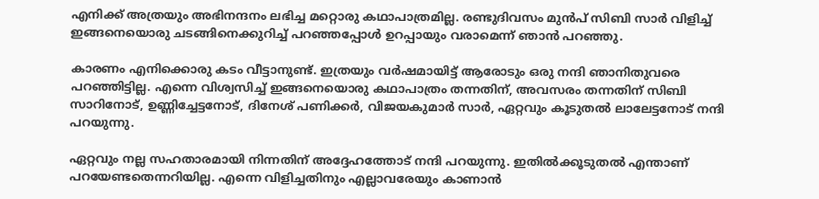എനിക്ക് അത്രയും അഭിനന്ദനം ലഭിച്ച മറ്റൊരു കഥാപാത്രമില്ല. രണ്ടുദിവസം മുൻപ് സിബി സാർ വിളിച്ച് ഇങ്ങനെയൊരു ചടങ്ങിനെക്കുറിച്ച് പറഞ്ഞപ്പോൾ ഉറപ്പായും വരാമെന്ന് ഞാൻ പറഞ്ഞു.

കാരണം എനിക്കൊരു കടം വീട്ടാനുണ്ട്. ഇത്രയും വർഷമായിട്ട് ആരോടും ഒരു നന്ദി ഞാനിതുവരെ പറഞ്ഞിട്ടില്ല. എന്നെ വിശ്വസിച്ച് ഇങ്ങനെയൊരു കഥാപാത്രം തന്നതിന്, അവസരം തന്നതിന് സിബി സാറിനോട്, ഉണ്ണിച്ചേട്ടനോട്, ദിനേശ് പണിക്കർ, വിജയകുമാർ സാർ, ഏറ്റവും കൂടുതൽ ലാലേട്ടനോട് നന്ദി പറയുന്നു.

ഏറ്റവും നല്ല സഹതാരമായി നിന്നതിന് അദ്ദേഹത്തോട് നന്ദി പറയുന്നു. ഇതിൽക്കൂടുതൽ എന്താണ് പറയേണ്ടതെന്നറിയില്ല. എന്നെ വിളിച്ചതിനും എല്ലാവരേയും കാണാൻ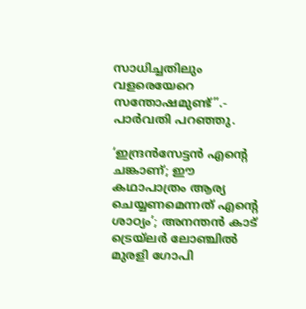സാധിച്ചതിലും വളരെയേറെ സന്തോഷമുണ്ട്”.- പാർവതി പറഞ്ഞു.

‘ഇന്ദ്രന്‍സേട്ടന്‍ എന്റെ ചങ്കാണ്; ഈ കഥാപാത്രം ആര്യ ചെയ്യണമെന്നത് എന്റെ ശാഠ്യം’; അനന്തന്‍ കാട് ട്രെയ്‌ലര്‍ ലോഞ്ചില്‍ മുരളി ഗോപി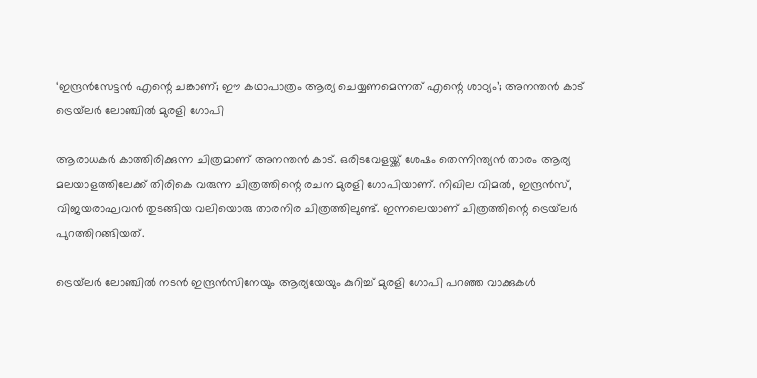‘ഇന്ദ്രന്‍സേട്ടന്‍ എന്റെ ചങ്കാണ്; ഈ കഥാപാത്രം ആര്യ ചെയ്യണമെന്നത് എന്റെ ശാഠ്യം’; അനന്തന്‍ കാട് ട്രെയ്‌ലര്‍ ലോഞ്ചില്‍ മുരളി ഗോപി

ആരാധകര്‍ കാത്തിരിക്കുന്ന ചിത്രമാണ് അനന്തന്‍ കാട്. ഒരിടവേളയ്ക്ക് ശേഷം തെന്നിന്ത്യന്‍ താരം ആര്യ മലയാളത്തിലേക്ക് തിരികെ വരുന്ന ചിത്രത്തിന്റെ രചന മുരളി ഗോപിയാണ്. നിഖില വിമല്‍, ഇന്ദ്രന്‍സ്, വിജയരാഘവന്‍ തുടങ്ങിയ വലിയൊരു താരനിര ചിത്രത്തിലുണ്ട്. ഇന്നലെയാണ് ചിത്രത്തിന്റെ ട്രെയ്‌ലര്‍ പുറത്തിറങ്ങിയത്.

ട്രെയ്‌ലര്‍ ലോഞ്ചില്‍ നടന്‍ ഇന്ദ്രന്‍സിനേയും ആര്യയേയും കുറിച്ച് മുരളി ഗോപി പറഞ്ഞ വാക്കുകള്‍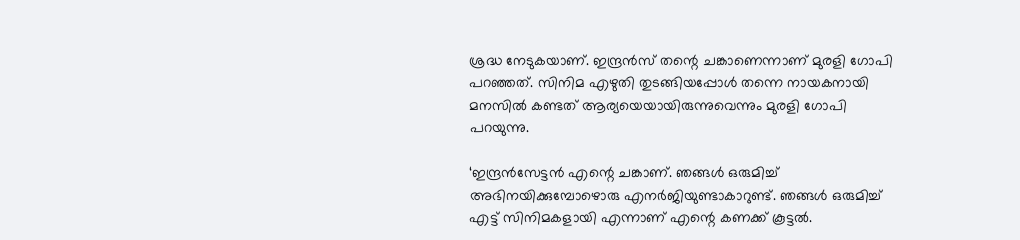ശ്രദ്ധ നേടുകയാണ്. ഇന്ദ്രന്‍സ് തന്റെ ചങ്കാണെന്നാണ് മുരളി ഗോപി പറഞ്ഞത്. സിനിമ എഴുതി തുടങ്ങിയപ്പോള്‍ തന്നെ നായകനായി മനസില്‍ കണ്ടത് ആര്യയെയായിരുന്നുവെന്നും മുരളി ഗോപി പറയുന്നു.

‘ഇന്ദ്രന്‍സേട്ടന്‍ എന്റെ ചങ്കാണ്. ഞങ്ങള്‍ ഒരുമിച്ച് അഭിനയിക്കുമ്പോഴൊരു എനര്‍ജിയുണ്ടാകാറുണ്ട്. ഞങ്ങള്‍ ഒരുമിച്ച് എട്ട് സിനിമകളായി എന്നാണ് എന്റെ കണക്ക് കൂട്ടല്‍.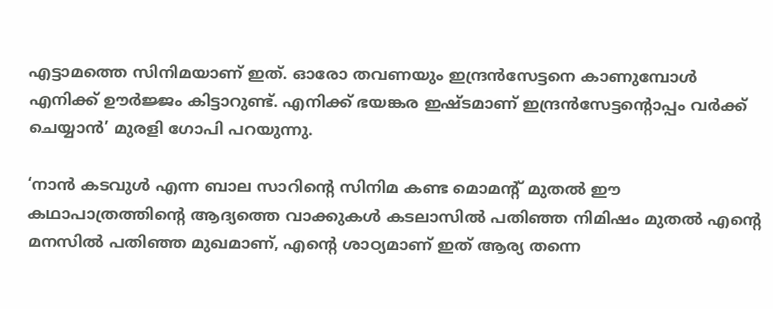എട്ടാമത്തെ സിനിമയാണ് ഇത്. ഓരോ തവണയും ഇന്ദ്രന്‍സേട്ടനെ കാണുമ്പോള്‍ എനിക്ക് ഊര്‍ജ്ജം കിട്ടാറുണ്ട്. എനിക്ക് ഭയങ്കര ഇഷ്ടമാണ് ഇന്ദ്രന്‍സേട്ടന്റൊപ്പം വര്‍ക്ക് ചെയ്യാന്‍’ മുരളി ഗോപി പറയുന്നു.

‘നാന്‍ കടവുള്‍ എന്ന ബാല സാറിന്റെ സിനിമ കണ്ട മൊമന്റ് മുതല്‍ ഈ കഥാപാത്രത്തിന്റെ ആദ്യത്തെ വാക്കുകള്‍ കടലാസില്‍ പതിഞ്ഞ നിമിഷം മുതല്‍ എന്റെ മനസില്‍ പതിഞ്ഞ മുഖമാണ്, എന്റെ ശാഠ്യമാണ് ഇത് ആര്യ തന്നെ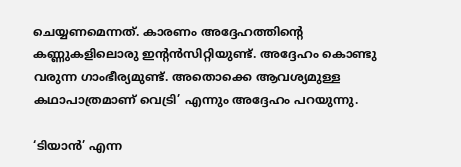ചെയ്യണമെന്നത്. കാരണം അദ്ദേഹത്തിന്റെ കണ്ണുകളിലൊരു ഇന്റന്‍സിറ്റിയുണ്ട്. അദ്ദേഹം കൊണ്ടു വരുന്ന ഗാംഭീര്യമുണ്ട്. അതൊക്കെ ആവശ്യമുള്ള കഥാപാത്രമാണ് വെട്രി’ എന്നും അദ്ദേഹം പറയുന്നു.

‘ടിയാന്‍’ എന്ന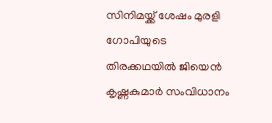സിനിമയ്ക്ക് ശേഷം മുരളി ഗോപിയുടെ തിരക്കഥയില്‍ ജിയെന്‍ കൃഷ്ണകുമാര്‍ സംവിധാനം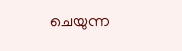ചെയുന്ന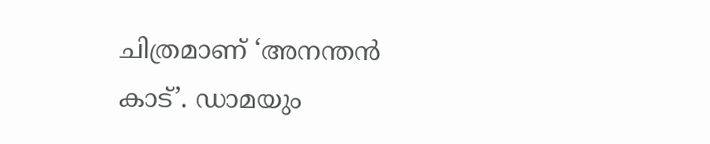ചിത്രമാണ് ‘അനന്തന്‍ കാട്’. ഡാമയും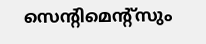സെന്റിമെന്റ്സും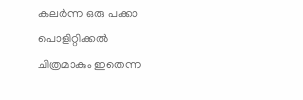കലര്‍ന്ന ഒരു പക്കാ പൊളിറ്റിക്കല്‍ ചിത്രമാകും ഇതെന്ന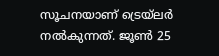സൂചനയാണ് ട്രെയ്‌ലര്‍ നല്‍കുന്നത്. ജൂണ്‍ 25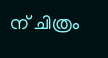ന് ചിത്രം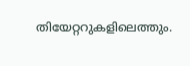തിയേറ്ററുകളിലെത്തും.